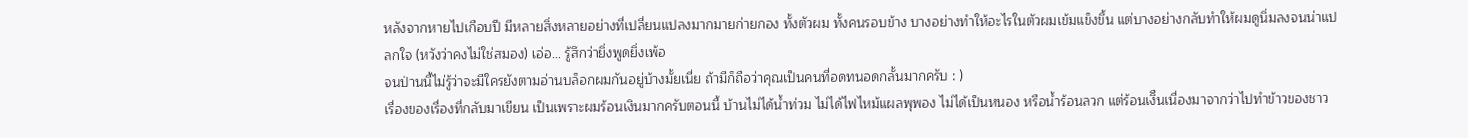หลังจากหายไปเกือบปี มีหลายสิ่งหลายอย่างที่เปลี่ยนแปลงมากมายก่ายกอง ทั้งตัวผม ทั้งคนรอบข้าง บางอย่างทำให้อะไรในตัวผมเข้มแข็งขึ้น แต่บางอย่างกลับทำให้ผมดูนิ่มลงจนน่าแปลกใจ (หวังว่าคงไม่ใช่สมอง) เอ่อ… รู้สึกว่ายิ่งพูดยิ่งเพ้อ
จนป่านนี้ไม่รู้ว่าจะมีใครยังตามอ่านบล็อกผมกันอยู่บ้างมั้ยเนี่ย ถ้ามีก็ถือว่าคุณเป็นคนที่อดทนอดกลั้นมากครับ : )
เรื่องของเรื่องที่กลับมาเขียน เป็นเพราะผมร้อนเงินมากครับตอนนี้ บ้านไม่ได้น้ำท่วม ไม่ได้ไฟไหม้แผลพุพอง ไม่ได้เป็นหนอง หรือน้ำร้อนลวก แต่ร้อนเงิืนเนื่องมาจากว่าไปทำข้าวของชาว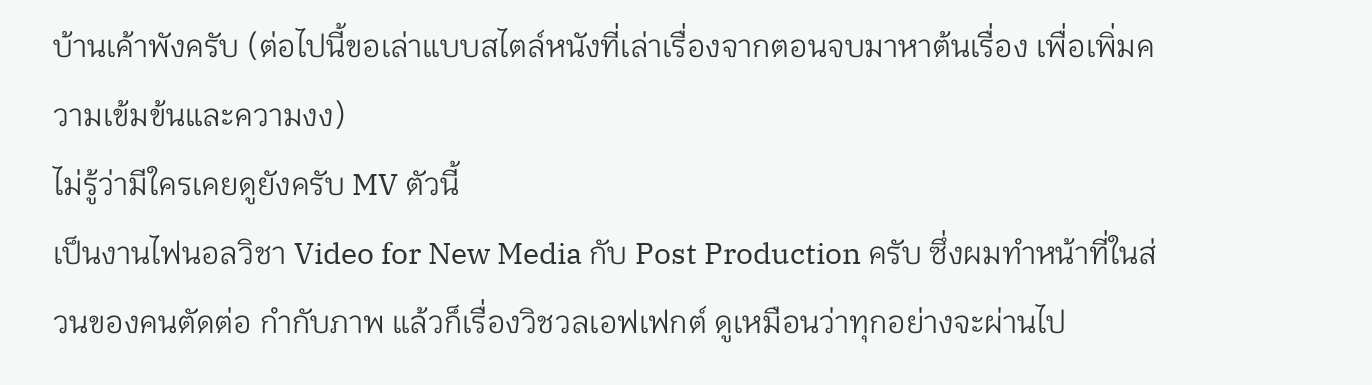บ้านเค้าพังครับ (ต่อไปนี้ขอเล่าแบบสไตล์หนังที่เล่าเรื่องจากตอนจบมาหาต้นเรื่อง เพื่อเพิ่มความเข้มข้นและความงง)
ไม่รู้ว่ามีใครเคยดูยังครับ MV ตัวนี้
เป็นงานไฟนอลวิชา Video for New Media กับ Post Production ครับ ซึ่งผมทำหน้าที่ในส่วนของคนตัดต่อ กำกับภาพ แล้วก็เรื่องวิชวลเอฟเฟกต์ ดูเหมือนว่าทุกอย่างจะผ่านไป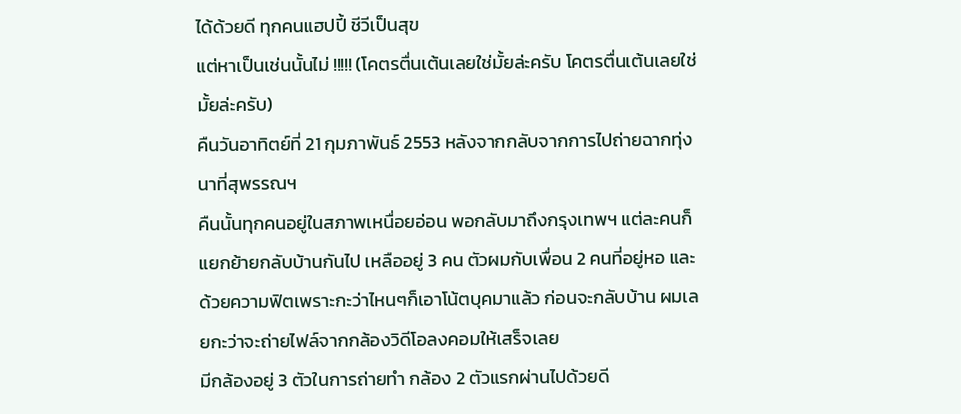ได้ด้วยดี ทุกคนแฮปปี้ ชีวีเป็นสุข
แต่หาเป็นเช่นนั้นไม่ !!!!! (โคตรตื่นเต้นเลยใช่มั้ยล่ะครับ โคตรตื่นเต้นเลยใช่มั้ยล่ะครับ)
คืนวันอาทิตย์ที่ 21 กุมภาพันธ์ 2553 หลังจากกลับจากการไปถ่ายฉากทุ่งนาที่สุพรรณฯ
คืนนั้นทุกคนอยู่ในสภาพเหนื่อยอ่อน พอกลับมาถึงกรุงเทพฯ แต่ละคนก็แยกย้ายกลับบ้านกันไป เหลืออยู่ 3 คน ตัวผมกับเพื่อน 2 คนที่อยู่หอ และด้วยความฟิตเพราะกะว่าไหนๆก็เอาโน้ตบุคมาแล้ว ก่อนจะกลับบ้าน ผมเลยกะว่าจะถ่ายไฟล์จากกล้องวิดีโอลงคอมให้เสร็จเลย
มีกล้องอยู่ 3 ตัวในการถ่ายทำ กล้อง 2 ตัวแรกผ่านไปด้วยดี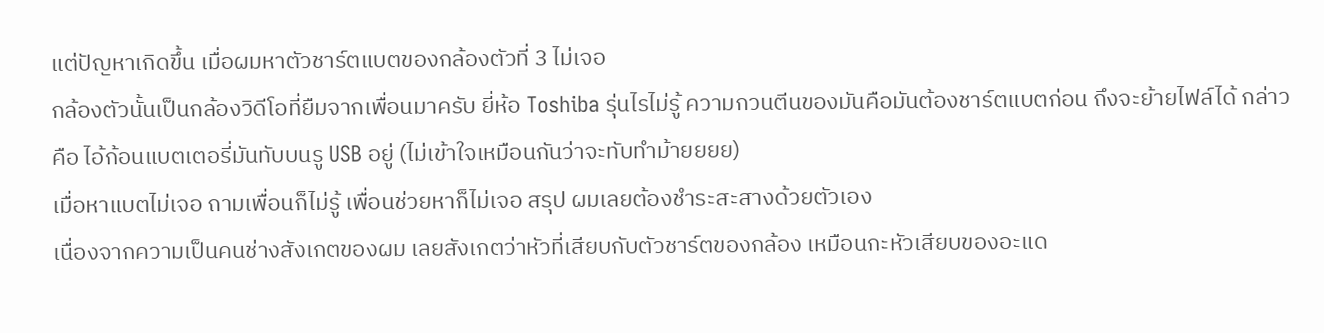แต่ปัญหาเกิดขึ้น เมื่อผมหาตัวชาร์ตแบตของกล้องตัวที่ 3 ไม่เจอ
กล้องตัวนั้นเป็นกล้องวิดีโอที่ยืมจากเพื่อนมาครับ ยี่ห้อ Toshiba รุ่นไรไม่รู้ ความกวนตีนของมันคือมันต้องชาร์ตแบตก่อน ถึงจะย้ายไฟล์ได้ กล่าวคือ ไอ้ก้อนแบตเตอรี่มันทับบนรู USB อยู่ (ไม่เข้าใจเหมือนกันว่าจะทับทำม้ายยยย)
เมื่อหาแบตไม่เจอ ถามเพื่อนก็ไม่รู้ เพื่อนช่วยหาก็ไม่เจอ สรุป ผมเลยต้องชำระสะสางด้วยตัวเอง
เนื่องจากความเป็นคนช่างสังเกตของผม เลยสังเกตว่าหัวที่เสียบกับตัวชาร์ตของกล้อง เหมือนกะหัวเสียบของอะแด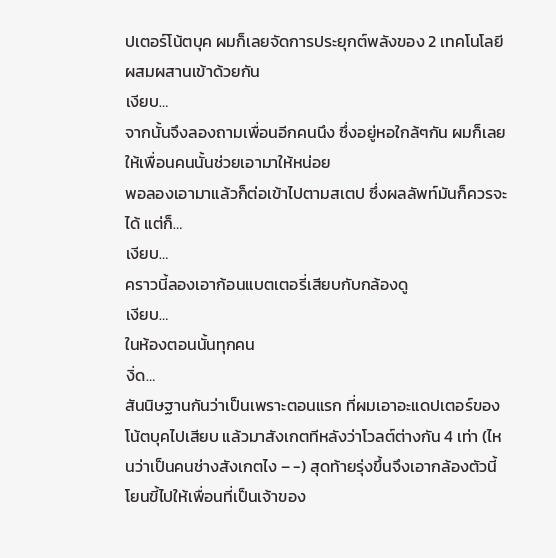ปเตอร์โน้ตบุค ผมก็เลยจัดการประยุกต์พลังของ 2 เทคโนโลยีผสมผสานเข้าด้วยกัน
เงียบ…
จากนั้นจึงลองถามเพื่อนอีกคนนึง ซึ่งอยู่หอใกล้ๆกัน ผมก็เลยให้เพื่อนคนนั้นช่วยเอามาให้หน่อย
พอลองเอามาแล้วก็ต่อเข้าไปตามสเตป ซึ่งผลลัพท์มันก็ควรจะได้ แต่ก็…
เงียบ…
คราวนี้ลองเอาก้อนแบตเตอรี่เสียบกับกล้องดู
เงียบ…
ในห้องตอนนั้นทุกคน
งิ่ด…
สันนิษฐานกันว่าเป็นเพราะตอนแรก ที่ผมเอาอะแดปเตอร์ของโน้ตบุคไปเสียบ แล้วมาสังเกตทีหลังว่าโวลต์ต่างกัน 4 เท่า (ไหนว่าเป็นคนช่างสังเกตไง – -) สุดท้ายรุ่งขึ้นจึงเอากล้องตัวนี้โยนขี้ไปให้เพื่อนที่เป็นเจ้าของ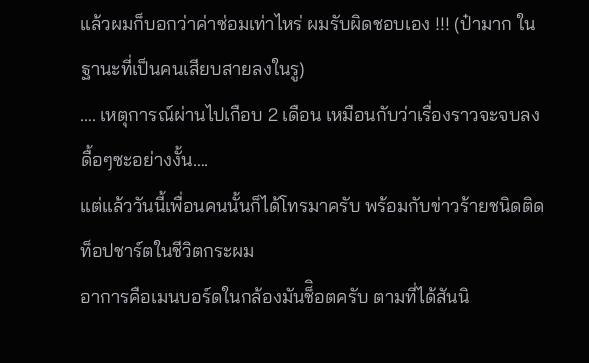แล้วผมก็บอกว่าค่าซ่อมเท่าไหร่ ผมรับผิดชอบเอง !!! (ป๋ามาก ในฐานะที่เป็นคนเสียบสายลงในรู)
…. เหตุการณ์ผ่านไปเกือบ 2 เดือน เหมือนกับว่าเรื่องราวจะจบลงดื้อๆซะอย่างงั้น….
แต่แล้ววันนี้เพื่อนคนนั้นก็ได้โทรมาครับ พร้อมกับข่าวร้ายชนิดติดท็อปชาร์ตในชีวิตกระผม
อาการคือเมนบอร์ดในกล้องมันช็ิอตครับ ตามที่ได้สันนิ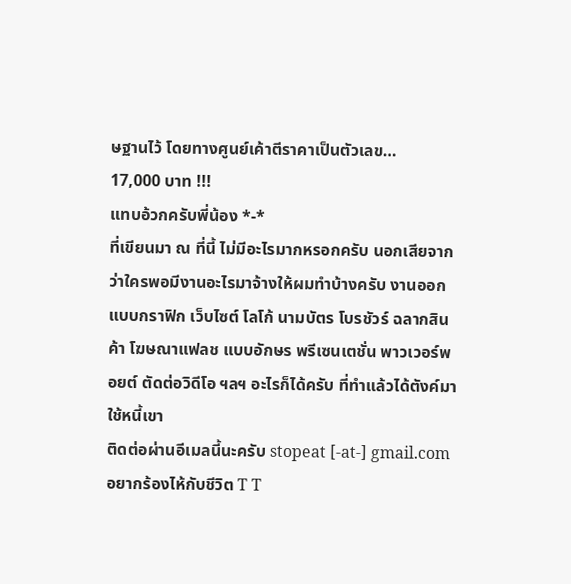ษฐานไว้ โดยทางศูนย์เค้าตีราคาเป็นตัวเลข…
17,000 บาท !!!
แทบอ้วกครับพี่น้อง *-*
ที่เขียนมา ณ ที่นี้ ไม่มีอะไรมากหรอกครับ นอกเสียจากว่าใครพอมีงานอะไรมาจ้างให้ผมทำบ้างครับ งานออกแบบกราฟิก เว็บไซต์ โลโก้ นามบัตร โบรชัวร์ ฉลากสินค้า โฆษณาแฟลช แบบอักษร พรีเซนเตชั่น พาวเวอร์พอยต์ ตัดต่อวิดีโอ ฯลฯ อะไรก็ได้ครับ ที่ทำแล้วได้ตังค์มาใช้หนี้เขา
ติดต่อผ่านอีเมลนี้นะครับ stopeat [-at-] gmail.com
อยากร้องไห้กับชีวิต T T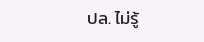ปล. ไม่รู้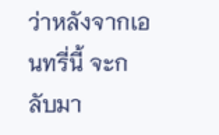ว่าหลังจากเอนทรี่นี้ จะกลับมา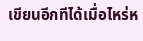เขียนอีกทีได้เมื่อไหร่ห